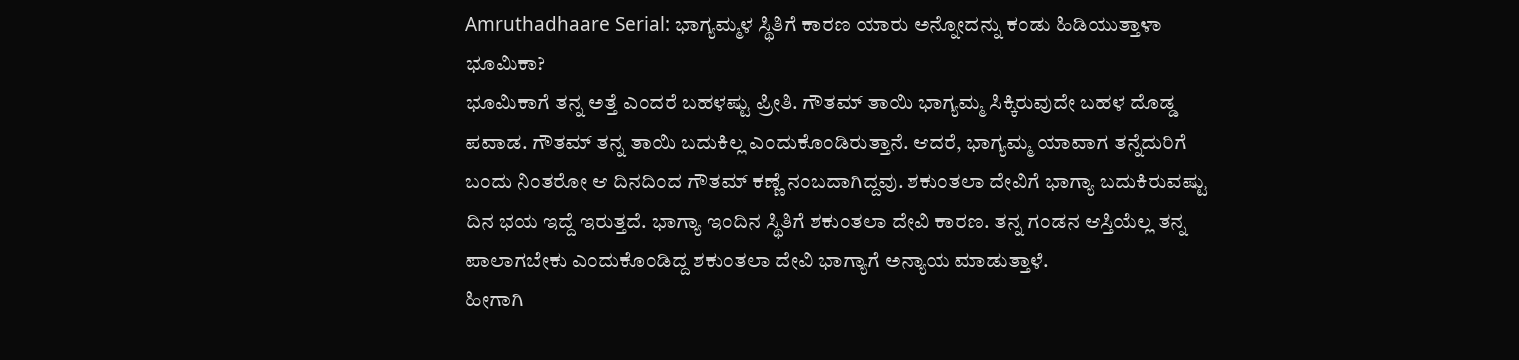Amruthadhaare Serial: ಭಾಗ್ಯಮ್ಮಳ ಸ್ಥಿತಿಗೆ ಕಾರಣ ಯಾರು ಅನ್ನೋದನ್ನು ಕಂಡು ಹಿಡಿಯುತ್ತಾಳಾ ಭೂಮಿಕಾ?
ಭೂಮಿಕಾಗೆ ತನ್ನ ಅತ್ತೆ ಎಂದರೆ ಬಹಳಷ್ಟು ಪ್ರೀತಿ. ಗೌತಮ್ ತಾಯಿ ಭಾಗ್ಯಮ್ಮ ಸಿಕ್ಕಿರುವುದೇ ಬಹಳ ದೊಡ್ಡ ಪವಾಡ. ಗೌತಮ್ ತನ್ನ ತಾಯಿ ಬದುಕಿಲ್ಲ ಎಂದುಕೊಂಡಿರುತ್ತಾನೆ. ಆದರೆ, ಭಾಗ್ಯಮ್ಮ ಯಾವಾಗ ತನ್ನೆದುರಿಗೆ ಬಂದು ನಿಂತರೋ ಆ ದಿನದಿಂದ ಗೌತಮ್ ಕಣ್ಣೆ ನಂಬದಾಗಿದ್ದವು. ಶಕುಂತಲಾ ದೇವಿಗೆ ಭಾಗ್ಯಾ ಬದುಕಿರುವಷ್ಟು ದಿನ ಭಯ ಇದ್ದೆ ಇರುತ್ತದೆ. ಭಾಗ್ಯಾ ಇಂದಿನ ಸ್ಥಿತಿಗೆ ಶಕುಂತಲಾ ದೇವಿ ಕಾರಣ. ತನ್ನ ಗಂಡನ ಆಸ್ತಿಯೆಲ್ಲ ತನ್ನ ಪಾಲಾಗಬೇಕು ಎಂದುಕೊಂಡಿದ್ದ ಶಕುಂತಲಾ ದೇವಿ ಭಾಗ್ಯಾಗೆ ಅನ್ಯಾಯ ಮಾಡುತ್ತಾಳೆ.
ಹೀಗಾಗಿ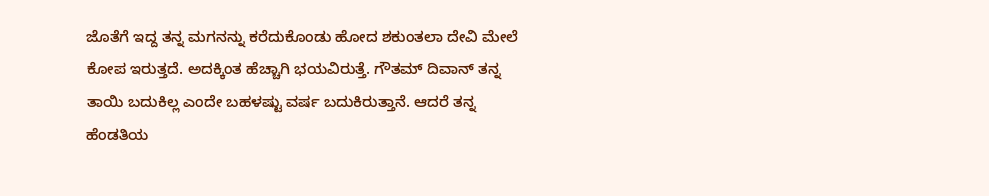ಜೊತೆಗೆ ಇದ್ದ ತನ್ನ ಮಗನನ್ನು ಕರೆದುಕೊಂಡು ಹೋದ ಶಕುಂತಲಾ ದೇವಿ ಮೇಲೆ ಕೋಪ ಇರುತ್ತದೆ. ಅದಕ್ಕಿಂತ ಹೆಚ್ಚಾಗಿ ಭಯವಿರುತ್ತೆ. ಗೌತಮ್ ದಿವಾನ್ ತನ್ನ ತಾಯಿ ಬದುಕಿಲ್ಲ ಎಂದೇ ಬಹಳಷ್ಟು ವರ್ಷ ಬದುಕಿರುತ್ತಾನೆ. ಆದರೆ ತನ್ನ ಹೆಂಡತಿಯ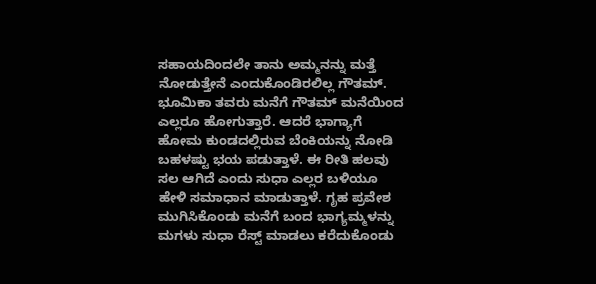ಸಹಾಯದಿಂದಲೇ ತಾನು ಅಮ್ಮನನ್ನು ಮತ್ತೆ ನೋಡುತ್ತೇನೆ ಎಂದುಕೊಂಡಿರಲಿಲ್ಲ ಗೌತಮ್. ಭೂಮಿಕಾ ತವರು ಮನೆಗೆ ಗೌತಮ್ ಮನೆಯಿಂದ ಎಲ್ಲರೂ ಹೋಗುತ್ತಾರೆ. ಆದರೆ ಭಾಗ್ಯಾಗೆ ಹೋಮ ಕುಂಡದಲ್ಲಿರುವ ಬೆಂಕಿಯನ್ನು ನೋಡಿ ಬಹಳಷ್ಟು ಭಯ ಪಡುತ್ತಾಳೆ. ಈ ರೀತಿ ಹಲವು ಸಲ ಆಗಿದೆ ಎಂದು ಸುಧಾ ಎಲ್ಲರ ಬಳಿಯೂ ಹೇಳಿ ಸಮಾಧಾನ ಮಾಡುತ್ತಾಳೆ. ಗೃಹ ಪ್ರವೇಶ ಮುಗಿಸಿಕೊಂಡು ಮನೆಗೆ ಬಂದ ಭಾಗ್ಯಮ್ಮಳನ್ನು ಮಗಳು ಸುಧಾ ರೆಸ್ಟ್ ಮಾಡಲು ಕರೆದುಕೊಂಡು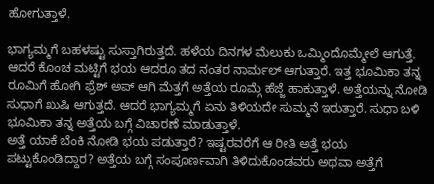ಹೋಗುತ್ತಾಳೆ.

ಭಾಗ್ಯಮ್ಮಗೆ ಬಹಳಷ್ಟು ಸುಸ್ತಾಗಿರುತ್ತದೆ. ಹಳೆಯ ದಿನಗಳ ಮೆಲುಕು ಒಮ್ಮಿಂದೊಮ್ಮೇಲೆ ಆಗುತ್ತೆ. ಆದರೆ ಕೊಂಚ ಮಟ್ಟಿಗೆ ಭಯ ಆದರೂ ತದ ನಂತರ ನಾರ್ಮಲ್ ಆಗುತ್ತಾರೆ. ಇತ್ತ ಭೂಮಿಕಾ ತನ್ನ ರೂಮಿಗೆ ಹೋಗಿ ಫ್ರೆಶ್ ಅಪ್ ಆಗಿ ಮೆತ್ತಗೆ ಅತ್ತೆಯ ರೂಮ್ಗೆ ಹೆಜ್ಜೆ ಹಾಕುತ್ತಾಳೆ. ಅತ್ತೆಯನ್ನು ನೋಡಿ ಸುಧಾಗೆ ಖುಷಿ ಆಗುತ್ತದೆ. ಆದರೆ ಭಾಗ್ಯಮ್ಮಗೆ ಏನು ತಿಳಿಯದೇ ಸುಮ್ಮನೆ ಇರುತ್ತಾರೆ. ಸುಧಾ ಬಳಿ ಭೂಮಿಕಾ ತನ್ನ ಅತ್ತೆಯ ಬಗ್ಗೆ ವಿಚಾರಣೆ ಮಾಡುತ್ತಾಳೆ.
ಅತ್ತೆ ಯಾಕೆ ಬೆಂಕಿ ನೋಡಿ ಭಯ ಪಡುತ್ತಾರೆ? ಇಷ್ಟರವರೆಗೆ ಆ ರೀತಿ ಅತ್ತೆ ಭಯ ಪಟ್ಟುಕೊಂಡಿದ್ದಾರ? ಅತ್ತೆಯ ಬಗ್ಗೆ ಸಂಪೂರ್ಣವಾಗಿ ತಿಳಿದುಕೊಂಡವರು ಅಥವಾ ಅತ್ತೆಗೆ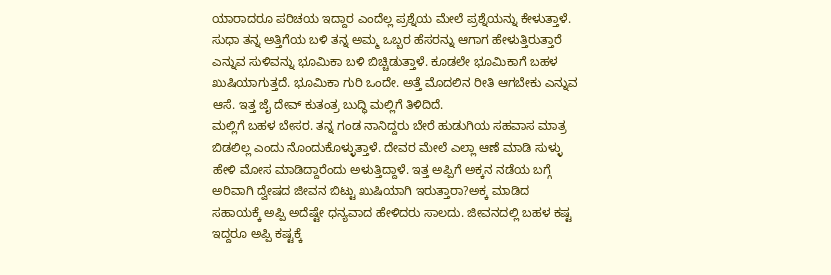ಯಾರಾದರೂ ಪರಿಚಯ ಇದ್ದಾರ ಎಂದೆಲ್ಲ ಪ್ರಶ್ನೆಯ ಮೇಲೆ ಪ್ರಶ್ನೆಯನ್ನು ಕೇಳುತ್ತಾಳೆ. ಸುಧಾ ತನ್ನ ಅತ್ತಿಗೆಯ ಬಳಿ ತನ್ನ ಅಮ್ಮ ಒಬ್ಬರ ಹೆಸರನ್ನು ಆಗಾಗ ಹೇಳುತ್ತಿರುತ್ತಾರೆ ಎನ್ನುವ ಸುಳಿವನ್ನು ಭೂಮಿಕಾ ಬಳಿ ಬಿಚ್ಚಿಡುತ್ತಾಳೆ. ಕೂಡಲೇ ಭೂಮಿಕಾಗೆ ಬಹಳ ಖುಷಿಯಾಗುತ್ತದೆ. ಭೂಮಿಕಾ ಗುರಿ ಒಂದೇ. ಅತ್ತೆ ಮೊದಲಿನ ರೀತಿ ಆಗಬೇಕು ಎನ್ನುವ ಆಸೆ. ಇತ್ತ ಜೈ ದೇವ್ ಕುತಂತ್ರ ಬುದ್ಧಿ ಮಲ್ಲಿಗೆ ತಿಳಿದಿದೆ.
ಮಲ್ಲಿಗೆ ಬಹಳ ಬೇಸರ. ತನ್ನ ಗಂಡ ನಾನಿದ್ದರು ಬೇರೆ ಹುಡುಗಿಯ ಸಹವಾಸ ಮಾತ್ರ ಬಿಡಲಿಲ್ಲ ಎಂದು ನೊಂದುಕೊಳ್ಳುತ್ತಾಳೆ. ದೇವರ ಮೇಲೆ ಎಲ್ಲಾ ಆಣೆ ಮಾಡಿ ಸುಳ್ಳು ಹೇಳಿ ಮೋಸ ಮಾಡಿದ್ದಾರೆಂದು ಅಳುತ್ತಿದ್ದಾಳೆ. ಇತ್ತ ಅಪ್ಪಿಗೆ ಅಕ್ಕನ ನಡೆಯ ಬಗ್ಗೆ ಅರಿವಾಗಿ ದ್ವೇಷದ ಜೀವನ ಬಿಟ್ಟು ಖುಷಿಯಾಗಿ ಇರುತ್ತಾರಾ?ಅಕ್ಕ ಮಾಡಿದ ಸಹಾಯಕ್ಕೆ ಅಪ್ಪಿ ಅದೆಷ್ಟೇ ಧನ್ಯವಾದ ಹೇಳಿದರು ಸಾಲದು. ಜೀವನದಲ್ಲಿ ಬಹಳ ಕಷ್ಟ ಇದ್ದರೂ ಅಪ್ಪಿ ಕಷ್ಟಕ್ಕೆ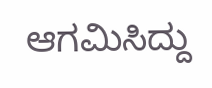ಆಗಮಿಸಿದ್ದು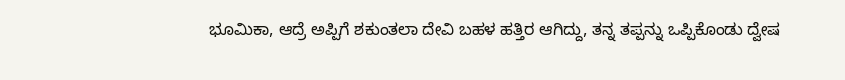ಭೂಮಿಕಾ, ಆದ್ರೆ ಅಪ್ಪಿಗೆ ಶಕುಂತಲಾ ದೇವಿ ಬಹಳ ಹತ್ತಿರ ಆಗಿದ್ದು, ತನ್ನ ತಪ್ಪನ್ನು ಒಪ್ಪಿಕೊಂಡು ದ್ವೇಷ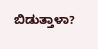ಬಿಡುತ್ತಾಳಾ?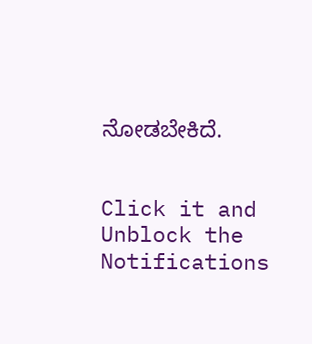ನೋಡಬೇಕಿದೆ.


Click it and Unblock the Notifications